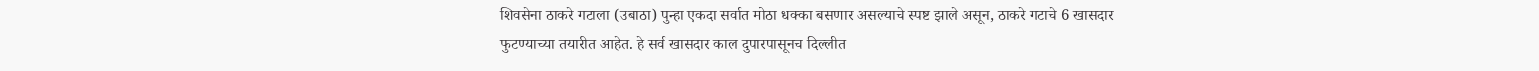शिवसेना ठाकरे गटाला (उबाठा) पुन्हा एकदा सर्वात मोठा धक्का बसणार असल्याचे स्पष्ट झाले असून, ठाकरे गटाचे 6 खासदार फुटण्याच्या तयारीत आहेत. हे सर्व खासदार काल दुपारपासूनच दिल्लीत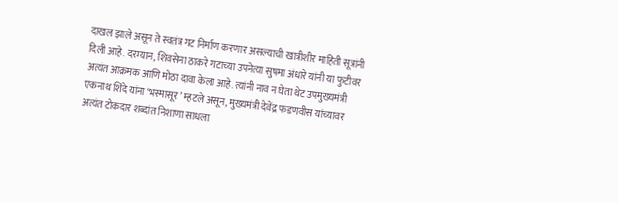दाखल झाले असून ते स्वतंत्र गट निर्माण करणार असल्याची खात्रीशीर माहिती सूत्रांनी दिली आहे. दरम्यान, शिवसेना ठाकरे गटाच्या उपनेत्या सुषमा अंधारे यांनी या फुटीवर अत्यंत आक्रमक आणि मोठा दावा केला आहे. त्यांनी नाव न घेता थेट उपमुख्यमंत्री एकनाथ शिंदे यांना ‘भस्मासूर’ म्हटले असून, मुख्यमंत्री देवेंद्र फडणवीस यांच्यावर अत्यंत टोकदार शब्दांत निशाणा साधला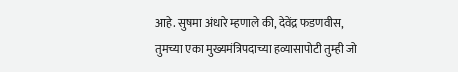आहे. सुषमा अंधारे म्हणाले की, देवेंद्र फडणवीस, तुमच्या एका मुख्यमंत्रिपदाच्या हव्यासापोटी तुम्ही जो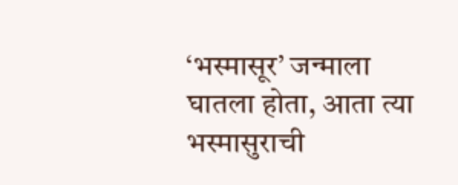‘भस्मासूर’ जन्माला घातला होता, आता त्या भस्मासुराची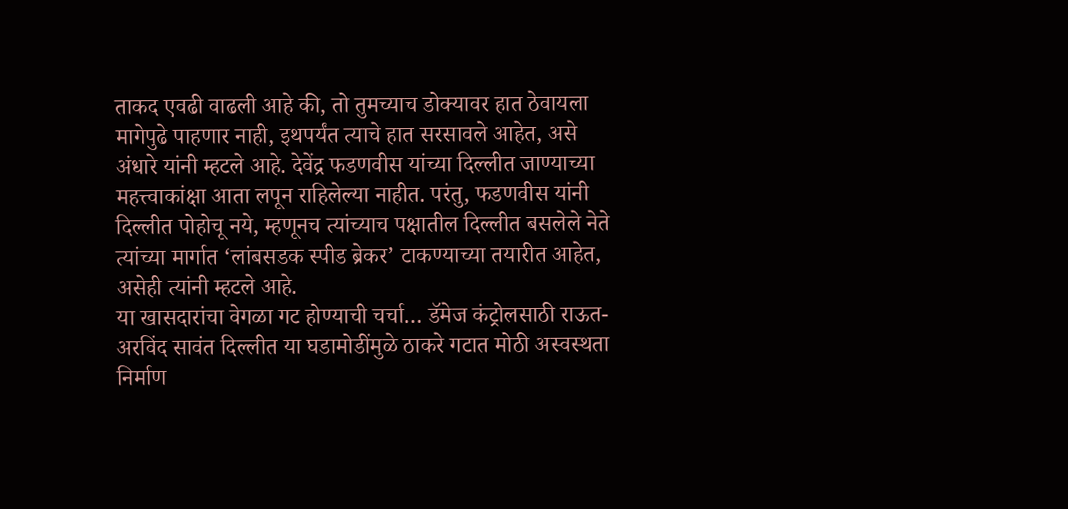ताकद एवढी वाढली आहे की, तो तुमच्याच डोक्यावर हात ठेवायला मागेपुढे पाहणार नाही, इथपर्यंत त्याचे हात सरसावले आहेत, असे अंधारे यांनी म्हटले आहे. देवेंद्र फडणवीस यांच्या दिल्लीत जाण्याच्या महत्त्वाकांक्षा आता लपून राहिलेल्या नाहीत. परंतु, फडणवीस यांनी दिल्लीत पोहोचू नये, म्हणूनच त्यांच्याच पक्षातील दिल्लीत बसलेले नेते त्यांच्या मार्गात ‘लांबसडक स्पीड ब्रेकर’ टाकण्याच्या तयारीत आहेत, असेही त्यांनी म्हटले आहे.
या खासदारांचा वेगळा गट होण्याची चर्चा… डॅमेज कंट्रोलसाठी राऊत-अरविंद सावंत दिल्लीत या घडामोडींमुळे ठाकरे गटात मोठी अस्वस्थता निर्माण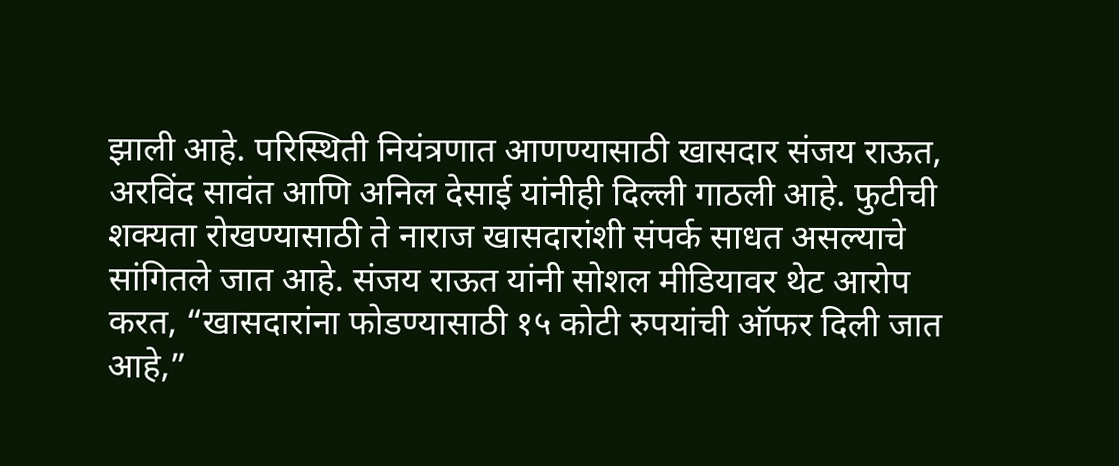झाली आहे. परिस्थिती नियंत्रणात आणण्यासाठी खासदार संजय राऊत, अरविंद सावंत आणि अनिल देसाई यांनीही दिल्ली गाठली आहे. फुटीची शक्यता रोखण्यासाठी ते नाराज खासदारांशी संपर्क साधत असल्याचे सांगितले जात आहे. संजय राऊत यांनी सोशल मीडियावर थेट आरोप करत, “खासदारांना फोडण्यासाठी १५ कोटी रुपयांची ऑफर दिली जात आहे,”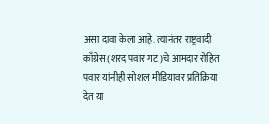असा दावा केला आहे. त्यानंतर राष्ट्रवादी काँग्रेस (शरद पवार गट)चे आमदार रोहित पवार यांनीही सोशल मीडियावर प्रतिक्रिया देत या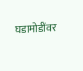घडामोडींवर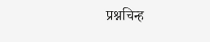प्रश्नचिन्ह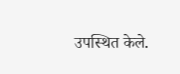उपस्थित केले.